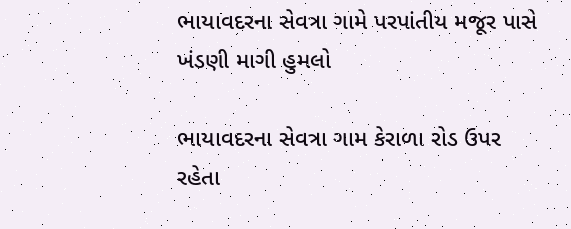ભાયાવદરના સેવત્રા ગામે પરપાંતીય મજૂર પાસે ખંડણી માગી હુમલો

ભાયાવદરના સેવત્રા ગામ કેરાળા રોડ ઉપર રહેતા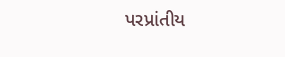પરપ્રાંતીય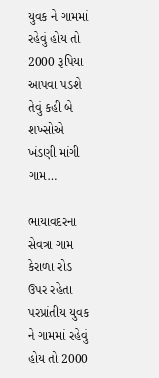યુવક ને ગામમાં રહેવું હોય તો 2000 રૂપિયા આપવા પડશે તેવું કહી બે શખ્સોએ ખંડણી માંગી ગામ…

ભાયાવદરના સેવત્રા ગામ કેરાળા રોડ ઉપર રહેતા પરપ્રાંતીય યુવક ને ગામમાં રહેવું હોય તો 2000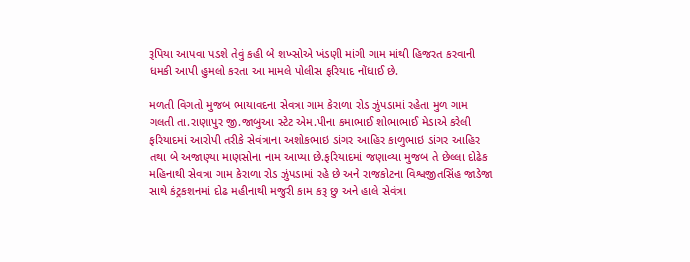રૂપિયા આપવા પડશે તેવું કહી બે શખ્સોએ ખંડણી માંગી ગામ માંથી હિજરત કરવાની ધમકી આપી હુમલો કરતા આ મામલે પોલીસ ફરિયાદ નોંધાઈ છે.

મળતી વિગતો મુજબ ભાયાવદના સેવત્રા ગામ કેરાળા રોડ ઝુંપડામાં રહેતા મુળ ગામ ગલતી તા.રાણાપુર જી.જાબુઆ સ્ટેટ એમ.પીના કમાભાઈ શોભાભાઈ મેડાએ કરેલી ફરિયાદમાં આરોપી તરીકે સેવંત્રાના અશોકભાઇ ડાંગર આહિર કાળુભાઇ ડાંગર આહિર તથા બે અજાણ્યા માણસોના નામ આપ્યા છે.ફરિયાદમાં જણાવ્યા મુજબ તે છેલ્લા દોઢેક મહિનાથી સેવત્રા ગામ કેરાળા રોડ ઝુંપડામાં રહે છે અને રાજકોટના વિશ્વજીતસિંહ જાડેજા સાથે કંટ્રકશનમાં દોઢ મહીનાથી મજુરી કામ કરૂ છુ અને હાલે સેવંત્રા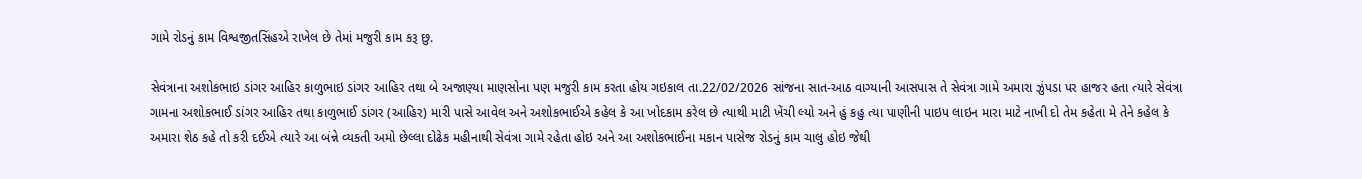ગામે રોડનું કામ વિશ્વજીતસિંહએ રાખેલ છે તેમાં મજુરી કામ કરૂ છુ.

સેવંત્રાના અશોકભાઇ ડાંગર આહિર કાળુભાઇ ડાંગર આહિર તથા બે અજાણ્યા માણસોના પણ મજુરી કામ કરતા હોય ગઇકાલ તા.22/02/2026 સાંજના સાત-આઠ વાગ્યાની આસપાસ તે સેવંત્રા ગામે અમારા ઝુંપડા પર હાજર હતા ત્યારે સેવંત્રા ગામના અશોકભાઈ ડાંગર આહિર તથા કાળુભાઈ ડાંગર (આહિર) મારી પાસે આવેલ અને અશોકભાઈએ કહેલ કે આ ખોદકામ કરેલ છે ત્યાથી માટી ખેંચી લ્યો અને હું કહુ ત્યા પાણીની પાઇપ લાઇન મારા માટે નાખી દો તેમ કહેતા મે તેને કહેલ કે અમારા શેઠ કહે તો કરી દઈએ ત્યારે આ બંન્ને વ્યકતી અમો છેલ્લા દોઢેક મહીનાથી સેવંત્રા ગામે રહેતા હોઇ અને આ અશોકભાઈના મકાન પાસેજ રોડનું કામ ચાલુ હોઇ જેથી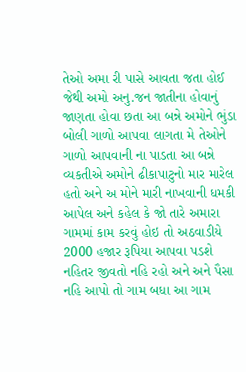તેઓ અમા રી પાસે આવતા જતા હોઈ જેથી અમો અનુ.જન જાતીના હોવાનું જાણતા હોવા છતા આ બન્ને અમોને ભુંડા બોલી ગાળો આપવા લાગતા મે તેઓને ગાળો આપવાની ના પાડતા આ બન્ને વ્યકતીએ અમોને ઢીકાપાટુનો માર મારેલ હતો અને અ મોને મારી નાખવાની ધમકી આપેલ અને કહેલ કે જો તારે અમારા ગામમાં કામ કરવું હોઇ તો અઠવાડીયે 2000 હજાર રૂપિયા આપવા પડશે નહિતર જીવતો નહિ રહો અને અને પૈસા નહિ આપો તો ગામ બધા આ ગામ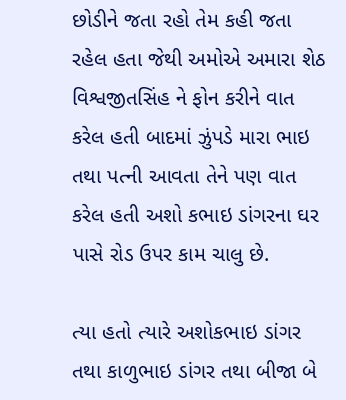છોડીને જતા રહો તેમ કહી જતા રહેલ હતા જેથી અમોએ અમારા શેઠ વિશ્વજીતસિંહ ને ફોન કરીને વાત કરેલ હતી બાદમાં ઝુંપડે મારા ભાઇ તથા પત્ની આવતા તેને પણ વાત કરેલ હતી અશો કભાઇ ડાંગરના ઘર પાસે રોડ ઉપર કામ ચાલુ છે.

ત્યા હતો ત્યારે અશોકભાઇ ડાંગર તથા કાળુભાઇ ડાંગર તથા બીજા બે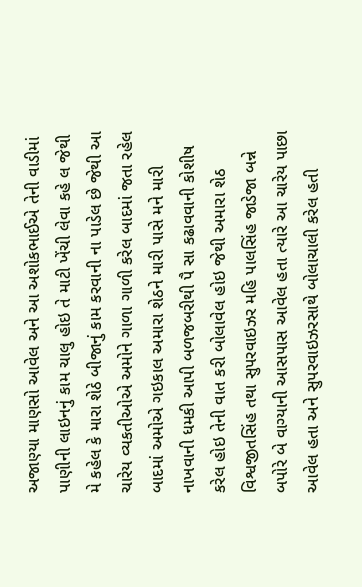અજાણ્યા માણસો આવેલ અને આ અશોકભાઈએ તેની વાડીમાં પાણીની લાઇનનું કામ ચાલુ હોઇ તે માટી ખેંચી લેવા કહે લ જેથી મે કહેલ કે મારા શેઠે બીજાનું કામ કરવાની ના પાડેલ છે જેથી આ ચારેય વ્યકતીઓએ અમોને ગાળા ગાળી કરેલ બાદમાં જતા રહેલ બાદમાં અમોએ ગઇકાલ અમારા શેઠને મારી પાસે મને મારી નાખવાની ધમકી આપી બળજબરીથી પૈ સા કઢાવવાની કોશીષ કરેલ હોઇ તેની વાત કરી બોલાવેલ હોઇ જેથી અમારા શેઠ વિશ્વજીતસિંહ તથા સુપરવાઇઝર મહિ પાલસિંહ જાડેજા બન્ને બપોરે બે વાગ્યાની આસપાસ આવેલ હતા ત્યારે આ ચારેય પાછા આવેલ હતા અને સુપરવાઇઝરસાથે બોલાચાલી કરેલ હતી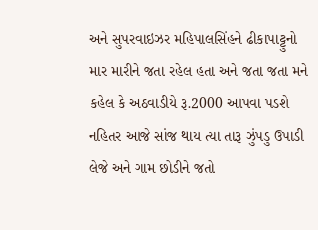અને સુપરવાઇઝર મહિપાલસિંહને ઢીકાપાટ્ટુનો માર મારીને જતા રહેલ હતા અને જતા જતા મને કહેલ કે અઠવાડીયે રૂ.2000 આપવા પડશે નહિતર આજે સાંજ થાય ત્યા તારૂ ઝુંપડુ ઉપાડી લેજે અને ગામ છોડીને જતો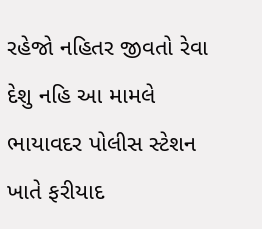રહેજો નહિતર જીવતો રેવા દેશુ નહિ આ મામલે ભાયાવદર પોલીસ સ્ટેશન ખાતે ફરીયાદ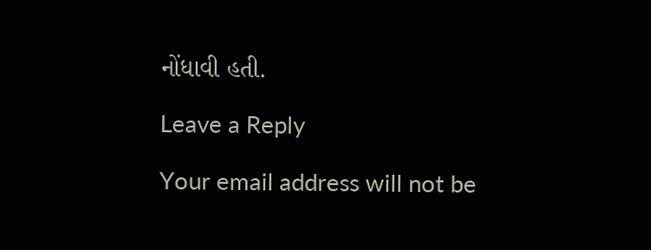નોંધાવી હતી.

Leave a Reply

Your email address will not be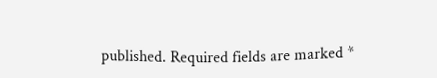published. Required fields are marked *